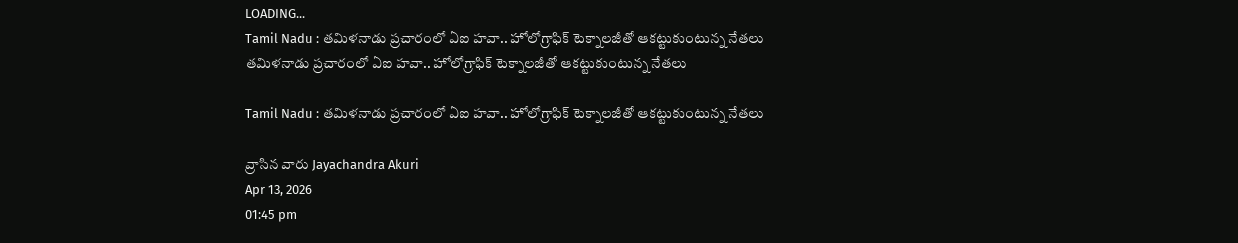LOADING...
Tamil Nadu : తమిళనాడు ప్రచారంలో ఏఐ హవా.. హోలోగ్రాఫిక్ టెక్నాలజీతో ఆకట్టుకుంటున్న నేతలు
తమిళనాడు ప్రచారంలో ఏఐ హవా.. హోలోగ్రాఫిక్ టెక్నాలజీతో ఆకట్టుకుంటున్న నేతలు

Tamil Nadu : తమిళనాడు ప్రచారంలో ఏఐ హవా.. హోలోగ్రాఫిక్ టెక్నాలజీతో ఆకట్టుకుంటున్న నేతలు

వ్రాసిన వారు Jayachandra Akuri
Apr 13, 2026
01:45 pm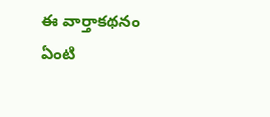ఈ వార్తాకథనం ఏంటి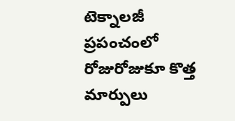టెక్నాలజీ ప్రపంచంలో రోజురోజుకూ కొత్త మార్పులు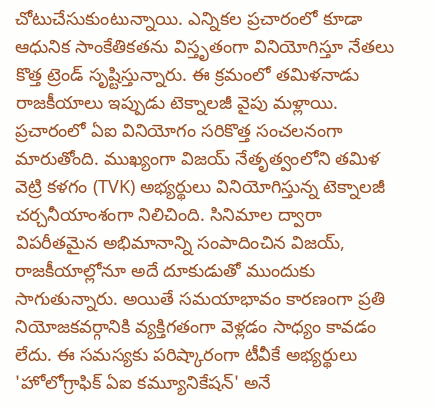చోటుచేసుకుంటున్నాయి. ఎన్నికల ప్రచారంలో కూడా ఆధునిక సాంకేతికతను విస్తృతంగా వినియోగిస్తూ నేతలు కొత్త ట్రెండ్ సృష్టిస్తున్నారు. ఈ క్రమంలో తమిళనాడు రాజకీయాలు ఇప్పుడు టెక్నాలజీ వైపు మళ్లాయి. ప్రచారంలో ఏఐ వినియోగం సరికొత్త సంచలనంగా మారుతోంది. ముఖ్యంగా విజయ్ నేతృత్వంలోని తమిళ వెట్రి కళగం (TVK) అభ్యర్థులు వినియోగిస్తున్న టెక్నాలజీ చర్చనీయాంశంగా నిలిచింది. సినిమాల ద్వారా విపరీతమైన అభిమానాన్ని సంపాదించిన విజయ్, రాజకీయాల్లోనూ అదే దూకుడుతో ముందుకు సాగుతున్నారు. అయితే సమయాభావం కారణంగా ప్రతి నియోజకవర్గానికి వ్యక్తిగతంగా వెళ్లడం సాధ్యం కావడం లేదు. ఈ సమస్యకు పరిష్కారంగా టీవీకే అభ్యర్థులు 'హోలోగ్రాఫిక్ ఏఐ కమ్యూనికేషన్' అనే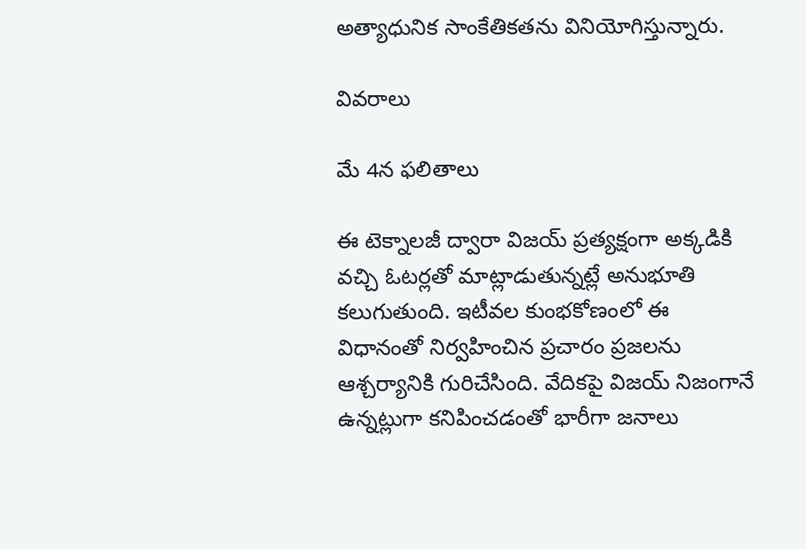అత్యాధునిక సాంకేతికతను వినియోగిస్తున్నారు.

వివరాలు

మే 4న ఫలితాలు

ఈ టెక్నాలజీ ద్వారా విజయ్ ప్రత్యక్షంగా అక్కడికి వచ్చి ఓటర్లతో మాట్లాడుతున్నట్లే అనుభూతి కలుగుతుంది. ఇటీవల కుంభకోణంలో ఈ విధానంతో నిర్వహించిన ప్రచారం ప్రజలను ఆశ్చర్యానికి గురిచేసింది. వేదికపై విజయ్ నిజంగానే ఉన్నట్లుగా కనిపించడంతో భారీగా జనాలు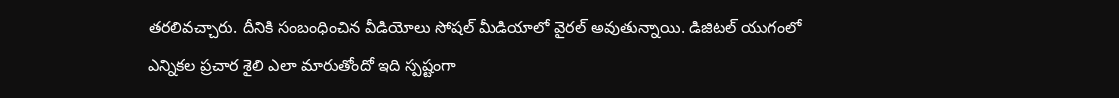తరలివచ్చారు. దీనికి సంబంధించిన వీడియోలు సోషల్ మీడియాలో వైరల్ అవుతున్నాయి. డిజిటల్ యుగంలో ఎన్నికల ప్రచార శైలి ఎలా మారుతోందో ఇది స్పష్టంగా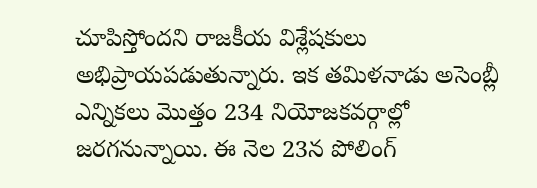చూపిస్తోందని రాజకీయ విశ్లేషకులు అభిప్రాయపడుతున్నారు. ఇక తమిళనాడు అసెంబ్లీ ఎన్నికలు మొత్తం 234 నియోజకవర్గాల్లో జరగనున్నాయి. ఈ నెల 23న పోలింగ్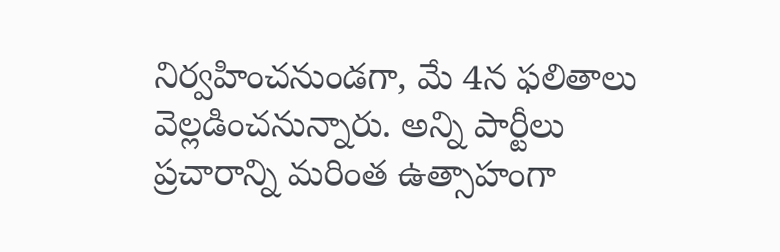నిర్వహించనుండగా, మే 4న ఫలితాలు వెల్లడించనున్నారు. అన్ని పార్టీలు ప్రచారాన్ని మరింత ఉత్సాహంగా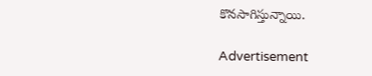కొనసాగిస్తున్నాయి.

Advertisement